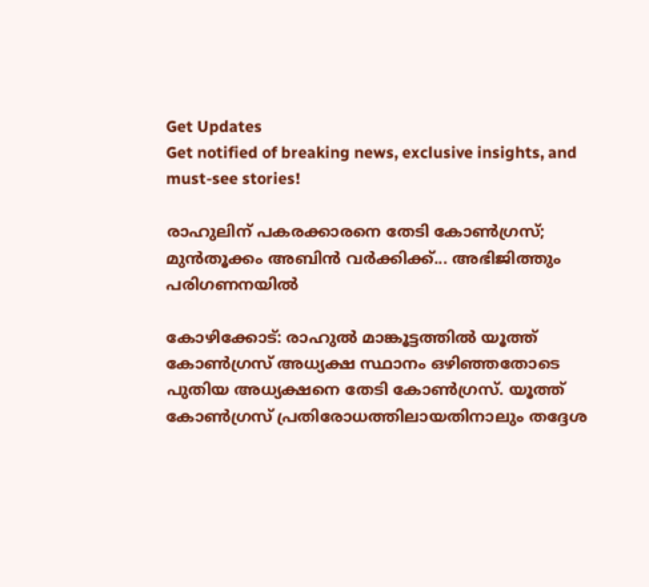Get Updates
Get notified of breaking news, exclusive insights, and must-see stories!

രാഹുലിന് പകരക്കാരനെ തേടി കോണ്‍ഗ്രസ്; മുന്‍തൂക്കം അബിന്‍ വര്‍ക്കിക്ക്... അഭിജിത്തും പരിഗണനയില്‍

കോഴിക്കോട്: രാഹുല്‍ മാങ്കൂട്ടത്തില്‍ യൂത്ത് കോണ്‍ഗ്രസ് അധ്യക്ഷ സ്ഥാനം ഒഴിഞ്ഞതോടെ പുതിയ അധ്യക്ഷനെ തേടി കോണ്‍ഗ്രസ്. യൂത്ത് കോണ്‍ഗ്രസ് പ്രതിരോധത്തിലായതിനാലും തദ്ദേശ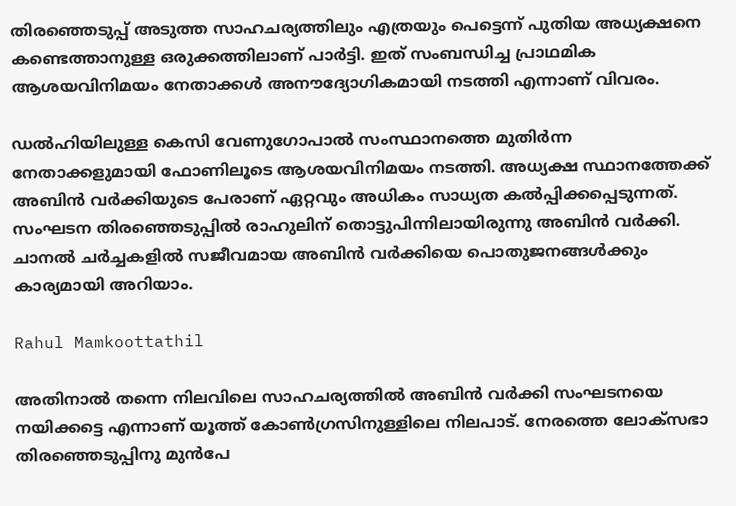തിരഞ്ഞെടുപ്പ് അടുത്ത സാഹചര്യത്തിലും എത്രയും പെട്ടെന്ന് പുതിയ അധ്യക്ഷനെ കണ്ടെത്താനുള്ള ഒരുക്കത്തിലാണ് പാര്‍ട്ടി. ഇത് സംബന്ധിച്ച പ്രാഥമിക ആശയവിനിമയം നേതാക്കള്‍ അനൗദ്യോഗികമായി നടത്തി എന്നാണ് വിവരം.

ഡല്‍ഹിയിലുള്ള കെസി വേണുഗോപാല്‍ സംസ്ഥാനത്തെ മുതിര്‍ന്ന നേതാക്കളുമായി ഫോണിലൂടെ ആശയവിനിമയം നടത്തി. അധ്യക്ഷ സ്ഥാനത്തേക്ക് അബിന്‍ വര്‍ക്കിയുടെ പേരാണ് ഏറ്റവും അധികം സാധ്യത കല്‍പ്പിക്കപ്പെടുന്നത്. സംഘടന തിരഞ്ഞെടുപ്പില്‍ രാഹുലിന് തൊട്ടുപിന്നിലായിരുന്നു അബിന്‍ വര്‍ക്കി. ചാനല്‍ ചര്‍ച്ചകളില്‍ സജീവമായ അബിന്‍ വര്‍ക്കിയെ പൊതുജനങ്ങള്‍ക്കും കാര്യമായി അറിയാം.

Rahul Mamkoottathil

അതിനാല്‍ തന്നെ നിലവിലെ സാഹചര്യത്തില്‍ അബിന്‍ വര്‍ക്കി സംഘടനയെ നയിക്കട്ടെ എന്നാണ് യൂത്ത് കോണ്‍ഗ്രസിനുള്ളിലെ നിലപാട്. നേരത്തെ ലോക്‌സഭാ തിരഞ്ഞെടുപ്പിനു മുന്‍പേ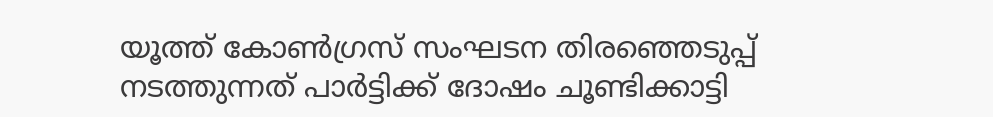യൂത്ത് കോണ്‍ഗ്രസ് സംഘടന തിരഞ്ഞെടുപ്പ് നടത്തുന്നത് പാര്‍ട്ടിക്ക് ദോഷം ചൂണ്ടിക്കാട്ടി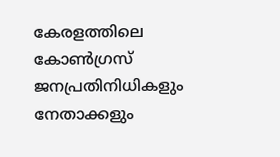കേരളത്തിലെ കോണ്‍ഗ്രസ് ജനപ്രതിനിധികളും നേതാക്കളും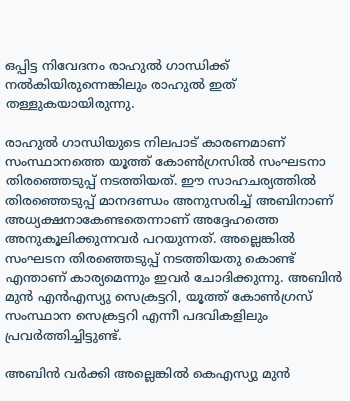ഒപ്പിട്ട നിവേദനം രാഹുല്‍ ഗാന്ധിക്ക് നല്‍കിയിരുന്നെങ്കിലും രാഹുല്‍ ഇത് തള്ളുകയായിരുന്നു.

രാഹുല്‍ ഗാന്ധിയുടെ നിലപാട് കാരണമാണ് സംസ്ഥാനത്തെ യൂത്ത് കോണ്‍ഗ്രസില്‍ സംഘടനാ തിരഞ്ഞെടുപ്പ് നടത്തിയത്. ഈ സാഹചര്യത്തില്‍ തിരഞ്ഞെടുപ്പ് മാനദണ്ഡം അനുസരിച്ച് അബിനാണ് അധ്യക്ഷനാകേണ്ടതെന്നാണ് അദ്ദേഹത്തെ അനുകൂലിക്കുന്നവര്‍ പറയുന്നത്. അല്ലെങ്കില്‍ സംഘടന തിരഞ്ഞെടുപ്പ് നടത്തിയതു കൊണ്ട് എന്താണ് കാര്യമെന്നും ഇവര്‍ ചോദിക്കുന്നു. അബിന്‍ മുന്‍ എന്‍എസ്യു സെക്രട്ടറി, യൂത്ത് കോണ്‍ഗ്രസ് സംസ്ഥാന സെക്രട്ടറി എന്നീ പദവികളിലും പ്രവര്‍ത്തിച്ചിട്ടുണ്ട്.

അബിന്‍ വര്‍ക്കി അല്ലെങ്കില്‍ കെഎസ്യു മുന്‍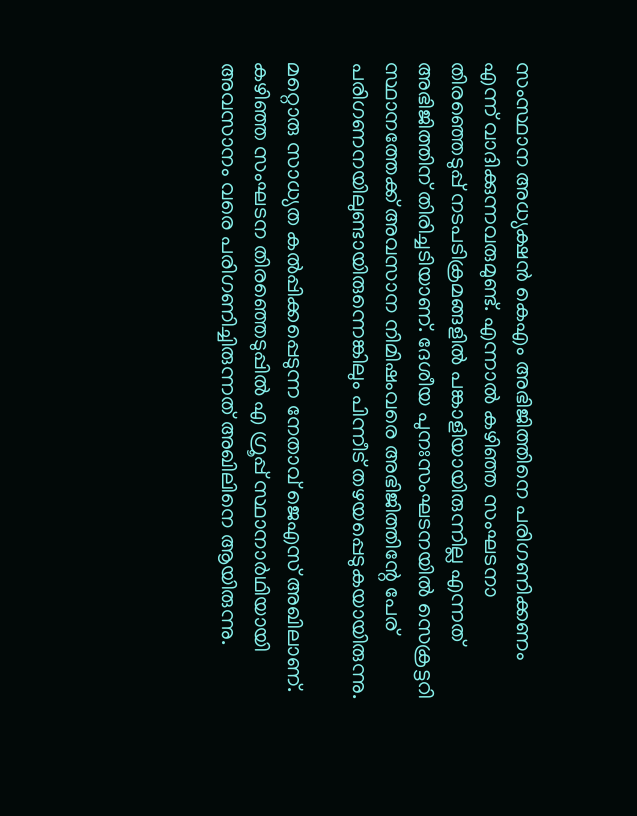സംസ്ഥാന അധ്യക്ഷന്‍ കെഎം അഭിജിത്തിനെ പരിഗണിക്കണം എന്ന് വാദിക്കുന്നവരുമുണ്ട്. എന്നാല്‍ കഴിഞ്ഞ സംഘടനാ തിരഞ്ഞെടുപ്പ് നടപടിക്രമങ്ങളില്‍ പങ്കാളിയായിരുന്നില്ല എന്നത് അഭിജിത്തിന് തിരിച്ചടിയാണ്. ദേശീയ പുനഃസംഘടനയില്‍ സെക്രട്ടറി സ്ഥാനത്തേക്ക് അവസാന നിമിഷംവരെ അഭിജിത്തിന്റേ പേര് പരിഗണനയിലുണ്ടായിരുന്നെങ്കിലും പിന്നീട് തഴയപ്പെടുകയായിരുന്നു.

മറ്റൊരു സാധ്യത കല്‍പ്പിക്കപ്പെടുന്ന നേതാവ് ജെഎസ് അഖിലാണ്. കഴിഞ്ഞ സംഘടന തിരഞ്ഞെടുപ്പില്‍ എ ഗ്രൂപ്പ് സ്ഥാനാര്‍ഥിയായി അവസാനം വരെ പരിഗണിച്ചിരുന്നത് അഖിലിനെ ആയിരുന്നു.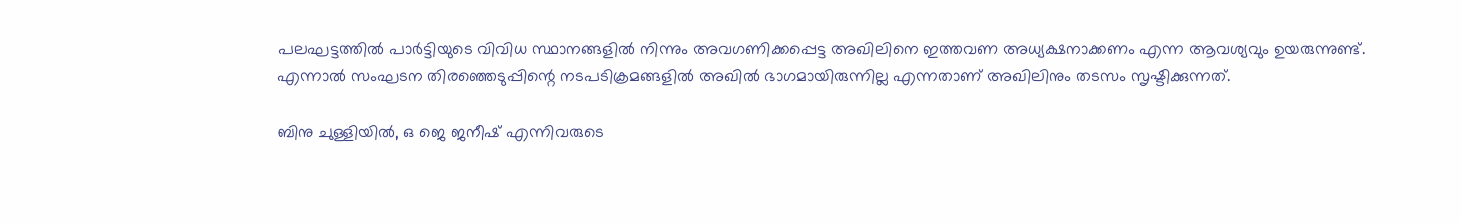പലഘട്ടത്തില്‍ പാര്‍ട്ടിയുടെ വിവിധ സ്ഥാനങ്ങളില്‍ നിന്നും അവഗണിക്കപ്പെട്ട അഖിലിനെ ഇത്തവണ അധ്യക്ഷനാക്കണം എന്ന ആവശ്യവും ഉയരുന്നുണ്ട്. എന്നാല്‍ സംഘടന തിരഞ്ഞെടുപ്പിന്റെ നടപടിക്രമങ്ങളില്‍ അഖില്‍ ഭാഗമായിരുന്നില്ല എന്നതാണ് അഖിലിനും തടസം സൃഷ്ടിക്കുന്നത്.

ബിനു ചുള്ളിയില്‍, ഒ ജെ ജനീഷ് എന്നിവരുടെ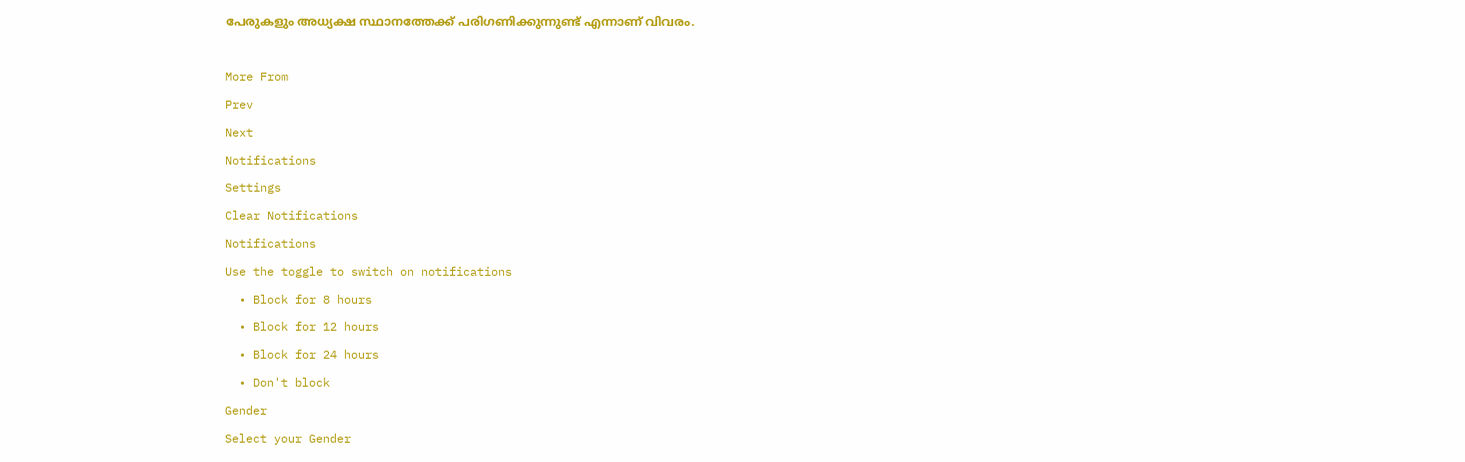പേരുകളും അധ്യക്ഷ സ്ഥാനത്തേക്ക് പരിഗണിക്കുന്നുണ്ട് എന്നാണ് വിവരം.

More From
Prev
Next
Notifications
Settings
Clear Notifications
Notifications
Use the toggle to switch on notifications
  • Block for 8 hours
  • Block for 12 hours
  • Block for 24 hours
  • Don't block
Gender
Select your Gender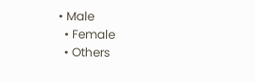• Male
  • Female
  • Others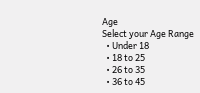Age
Select your Age Range
  • Under 18
  • 18 to 25
  • 26 to 35
  • 36 to 45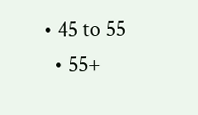• 45 to 55
  • 55+